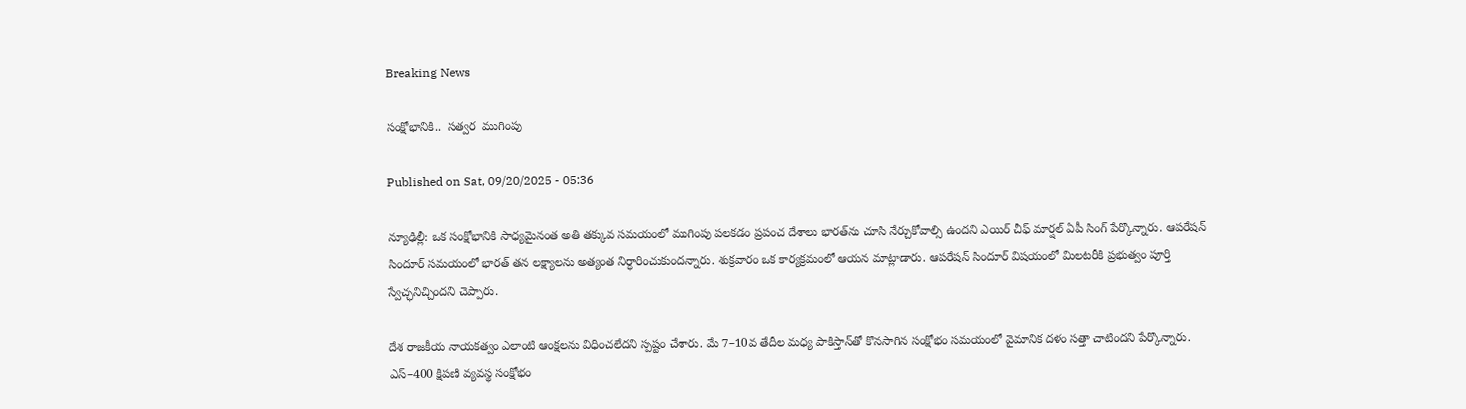Breaking News

సంక్షోభానికి..  సత్వర  ముగింపు

Published on Sat, 09/20/2025 - 05:36

న్యూఢిల్లీ: ఒక సంక్షోభానికి సాధ్యమైనంత అతి తక్కువ సమయంలో ముగింపు పలకడం ప్రపంచ దేశాలు భారత్‌ను చూసి నేర్చుకోవాల్సి ఉందని ఎయిర్‌ చీఫ్‌ మార్షల్‌ ఏపీ సింగ్‌ పేర్కొన్నారు. ఆపరేషన్‌ సిందూర్‌ సమయంలో భారత్‌ తన లక్ష్యాలను అత్యంత నిర్ధారించుకుందన్నారు. శుక్రవారం ఒక కార్యక్రమంలో ఆయన మాట్లాడారు. ఆపరేషన్‌ సిందూర్‌ విషయంలో మిలటరీకి ప్రభుత్వం పూర్తి స్వేచ్ఛనిచ్చిందని చెప్పారు.

దేశ రాజకీయ నాయకత్వం ఎలాంటి ఆంక్షలను విధించలేదని స్పష్టం చేశారు. మే 7–10వ తేదీల మధ్య పాకిస్తాన్‌తో కొనసాగిన సంక్షోభం సమయంలో వైమానిక దళం సత్తా చాటిందని పేర్కొన్నారు. ఎస్‌–400 క్షిపణి వ్యవస్థ సంక్షోభం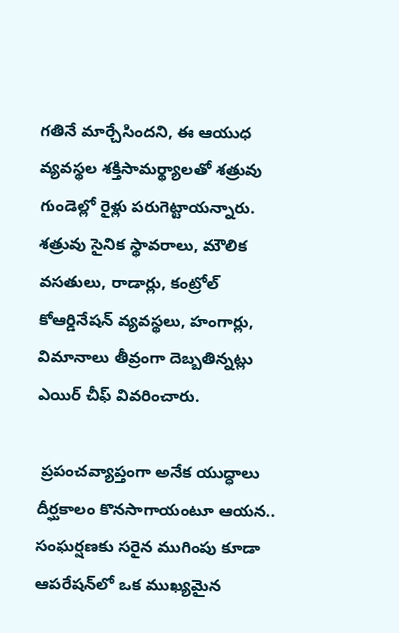గతినే మార్చేసిందని, ఈ ఆయుధ వ్యవస్థల శక్తిసామర్థ్యాలతో శత్రువు గుండెల్లో రైళ్లు పరుగెట్టాయన్నారు. శత్రువు సైనిక స్థావరాలు, మౌలిక వసతులు, రాడార్లు, కంట్రోల్‌ కోఆర్డినేషన్‌ వ్యవస్థలు, హంగార్లు, విమానాలు తీవ్రంగా దెబ్బతిన్నట్లు ఎయిర్‌ చీఫ్‌ వివరించారు.

 ప్రపంచవ్యాప్తంగా అనేక యుద్ధాలు దీర్ఘకాలం కొనసాగాయంటూ ఆయన.. సంఘర్షణకు సరైన ముగింపు కూడా ఆపరేషన్‌లో ఒక ముఖ్యమైన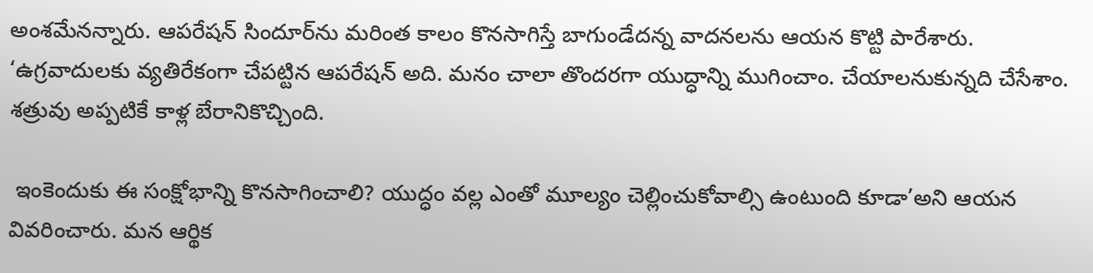అంశమేనన్నారు. ఆపరేషన్‌ సిందూర్‌ను మరింత కాలం కొనసాగిస్తే బాగుండేదన్న వాదనలను ఆయన కొట్టి పారేశారు. ‘ఉగ్రవాదులకు వ్యతిరేకంగా చేపట్టిన ఆపరేషన్‌ అది. మనం చాలా తొందరగా యుద్ధాన్ని ముగించాం. చేయాలనుకున్నది చేసేశాం. శత్రువు అప్పటికే కాళ్ల బేరానికొచ్చింది.

 ఇంకెందుకు ఈ సంక్షోభాన్ని కొనసాగించాలి? యుద్ధం వల్ల ఎంతో మూల్యం చెల్లించుకోవాల్సి ఉంటుంది కూడా’అని ఆయన వివరించారు. మన ఆర్థిక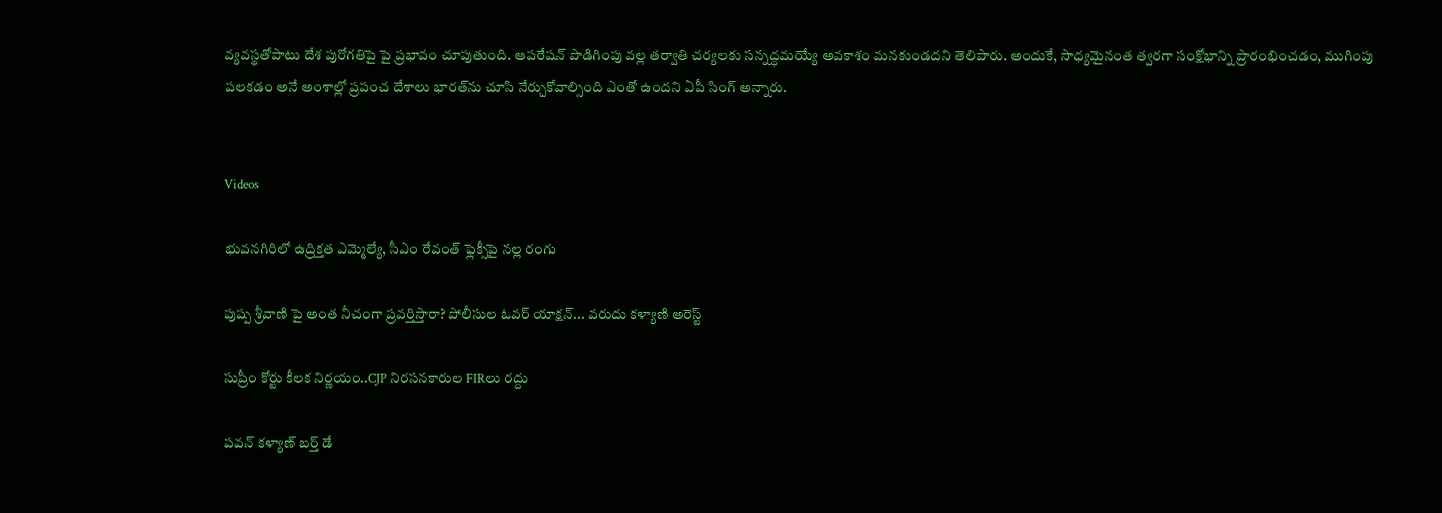వ్యవస్థతోపాటు దేశ పురోగతిపై పై ప్రభావం చూపుతుంది. ఆపరేషన్‌ పొడిగింపు వల్ల తర్వాతి చర్యలకు సన్నద్ధమయ్యే అవకాశం మనకుండదని తెలిపారు. అందుకే, సాధ్యమైనంత త్వరగా సంక్షోభాన్ని ప్రారంభించడం, ముగింపు పలకడం అనే అంశాల్లో ప్రపంచ దేశాలు భారత్‌ను చూసి నేర్చుకోవాల్సింది ఎంతో ఉందని ఏపీ సింగ్‌ అన్నారు.


Videos

భువనగిరిలో ఉద్రిక్తత ఎమ్మెల్యే, సీఎం రేవంత్ ఫ్లెక్సీపై నల్ల రంగు

పుష్ప శ్రీవాణి పై అంత నీచంగా ప్రవర్తిస్తారా? పోలీసుల ఓవర్ యాక్షన్... వరుదు కళ్యాణి అరెస్ట్

సుప్రీం కోర్టు కీలక నిర్ణయం..CJP నిరసనకారుల FIRలు రద్దు

పవన్ కళ్యాణ్ బర్త్ డే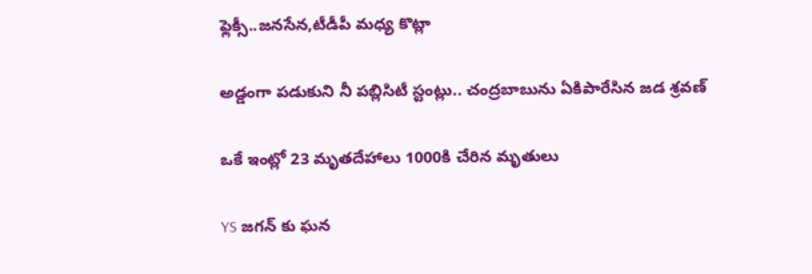ఫ్లెక్సీ..జనసేన,టీడీపీ మధ్య కొట్లా

అడ్డంగా పడుకుని నీ పబ్లిసిటీ స్టంట్లు.. చంద్రబాబును ఏకిపారేసిన జడ శ్రవణ్

ఒకే ఇంట్లో 23 మృతదేహాలు 1000కి చేరిన మృతులు

YS జగన్ కు ఘన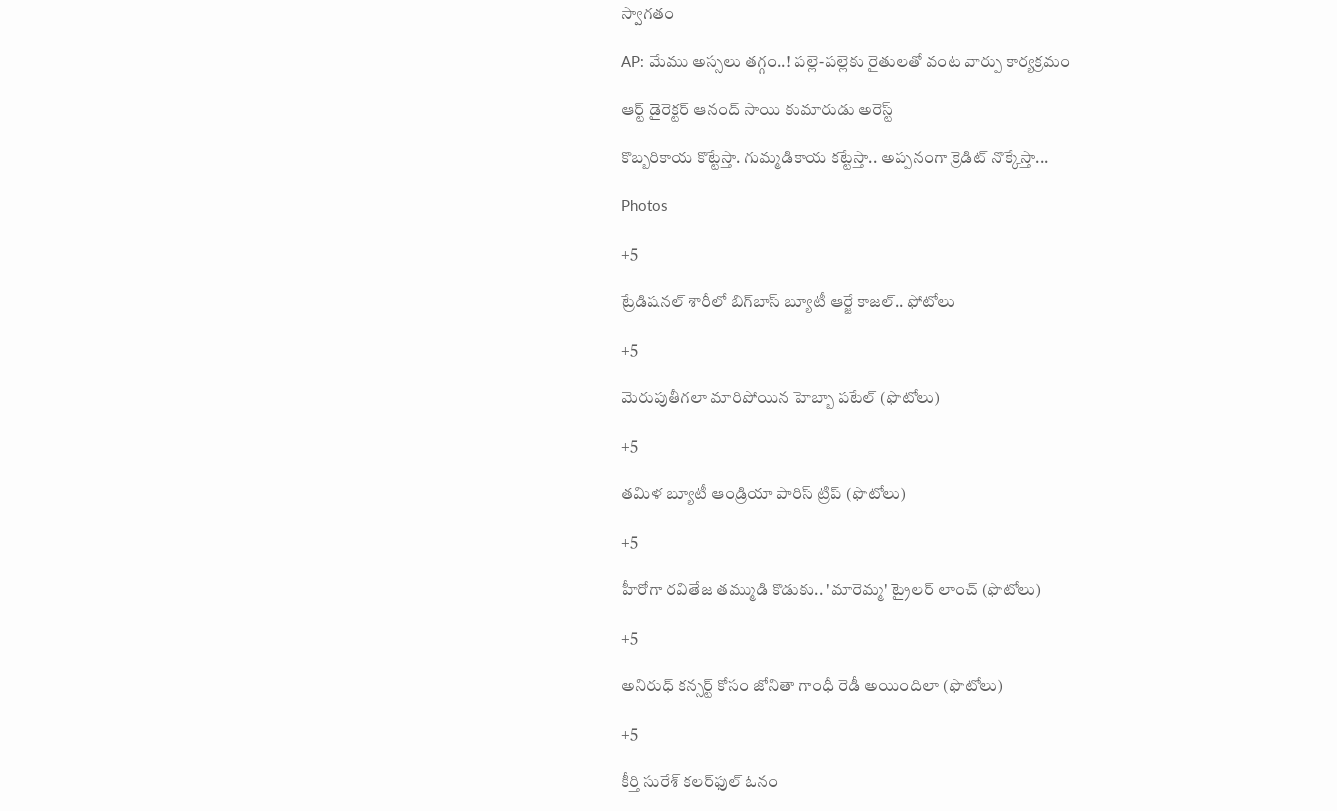స్వాగతం

AP: మేము అస్సలు తగ్గం..! పల్లె-పల్లెకు రైతులతో వంట వార్పు కార్యక్రమం

ఆర్ట్ డైరెక్టర్ ఆనంద్ సాయి కుమారుడు అరెస్ట్

కొబ్బరికాయ కొట్టేస్తా. గుమ్మడికాయ కట్టేస్తా.. అప్పనంగా క్రెడిట్ నొక్కేస్తా...

Photos

+5

ట్రేడిషనల్ శారీలో బిగ్‌బాస్‌ బ్యూటీ ఆర్జే కాజల్.. ఫోటోలు

+5

మెరుపుతీగలా మారిపోయిన హెబ్బా పటేల్ (ఫొటోలు)

+5

తమిళ బ్యూటీ ఆండ్రియా పారిస్ ట్రిప్ (ఫొటోలు)

+5

హీరోగా రవితేజ తమ్ముడి కొడుకు.. 'మారెమ్మ' ట్రైలర్ లాంచ్ (ఫొటోలు)

+5

అనిరుధ్ కన్సర్ట్ కోసం జోనితా గాంధీ రెడీ అయిందిలా (ఫొటోలు)

+5

కీర్తి సురేశ్ కలర్‌ఫుల్ ఓనం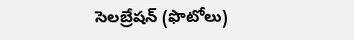సెలబ్రేషన్ (ఫొటోలు)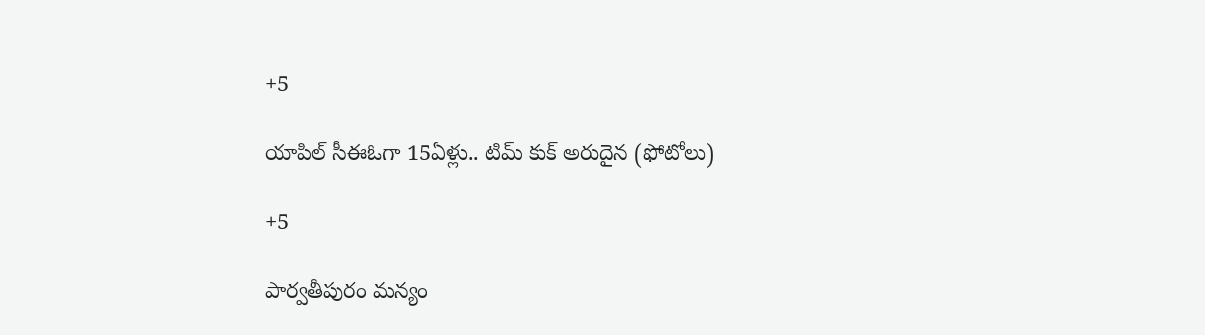+5

యాపిల్ సీఈఓగా 15ఏళ్లు.. టిమ్ కుక్ అరుదైన (ఫోటోలు)

+5

పార్వతీపురం మన్యం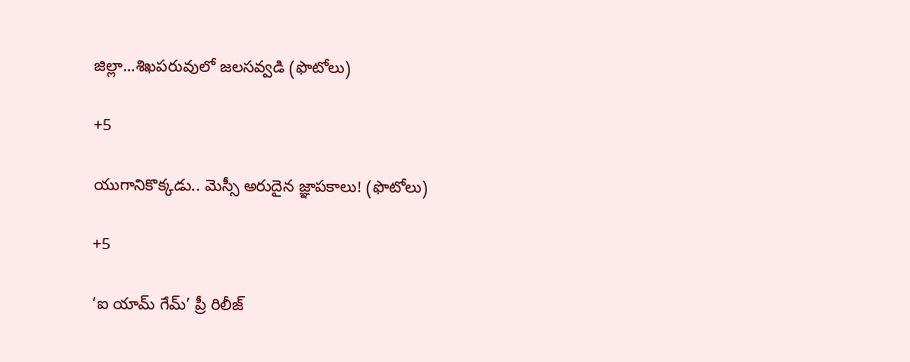జిల్లా...శిఖపరువులో జలసవ్వడి (ఫొటోలు)

+5

యుగానికొక్కడు.. మెస్సీ అరుదైన జ్ఞాపకాలు! (ఫొటోలు)

+5

‘ఐ యామ్‌ గేమ్‌’ ప్రీ రిలీజ్‌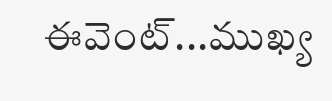ఈవెంట్‌...ముఖ్య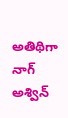అతిథిగా నాగ్‌ అశ్విన్‌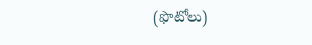(ఫొటోలు)